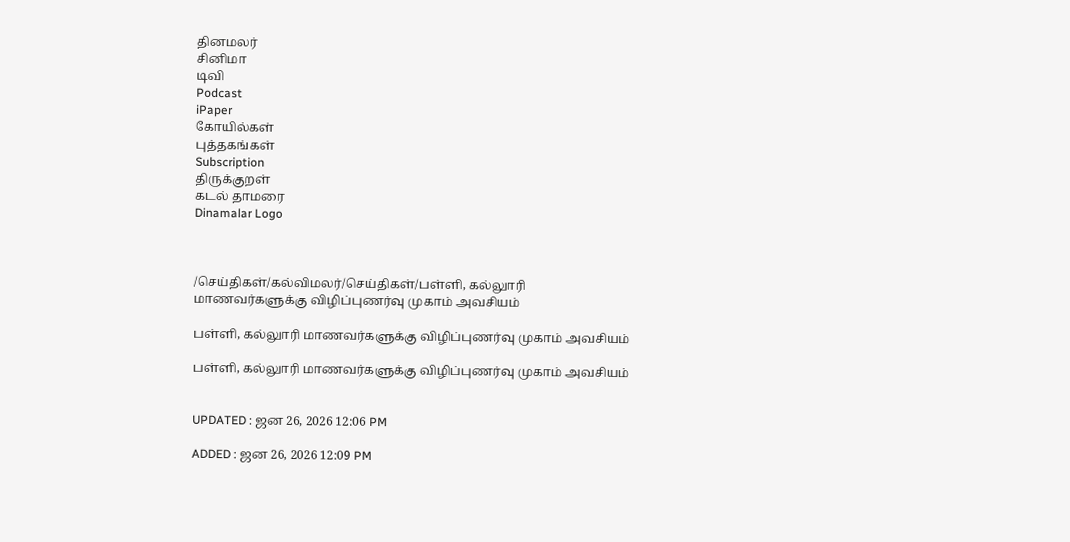தினமலர்
சினிமா
டிவி
Podcast
iPaper
கோயில்கள்
புத்தகங்கள்
Subscription
திருக்குறள்
கடல் தாமரை
Dinamalar Logo



/செய்திகள்/கல்விமலர்/செய்திகள்/பள்ளி, கல்லுாரி மாணவர்களுக்கு விழிப்புணர்வு முகாம் அவசியம்

பள்ளி, கல்லுாரி மாணவர்களுக்கு விழிப்புணர்வு முகாம் அவசியம்

பள்ளி, கல்லுாரி மாணவர்களுக்கு விழிப்புணர்வு முகாம் அவசியம்


UPDATED : ஜன 26, 2026 12:06 PM

ADDED : ஜன 26, 2026 12:09 PM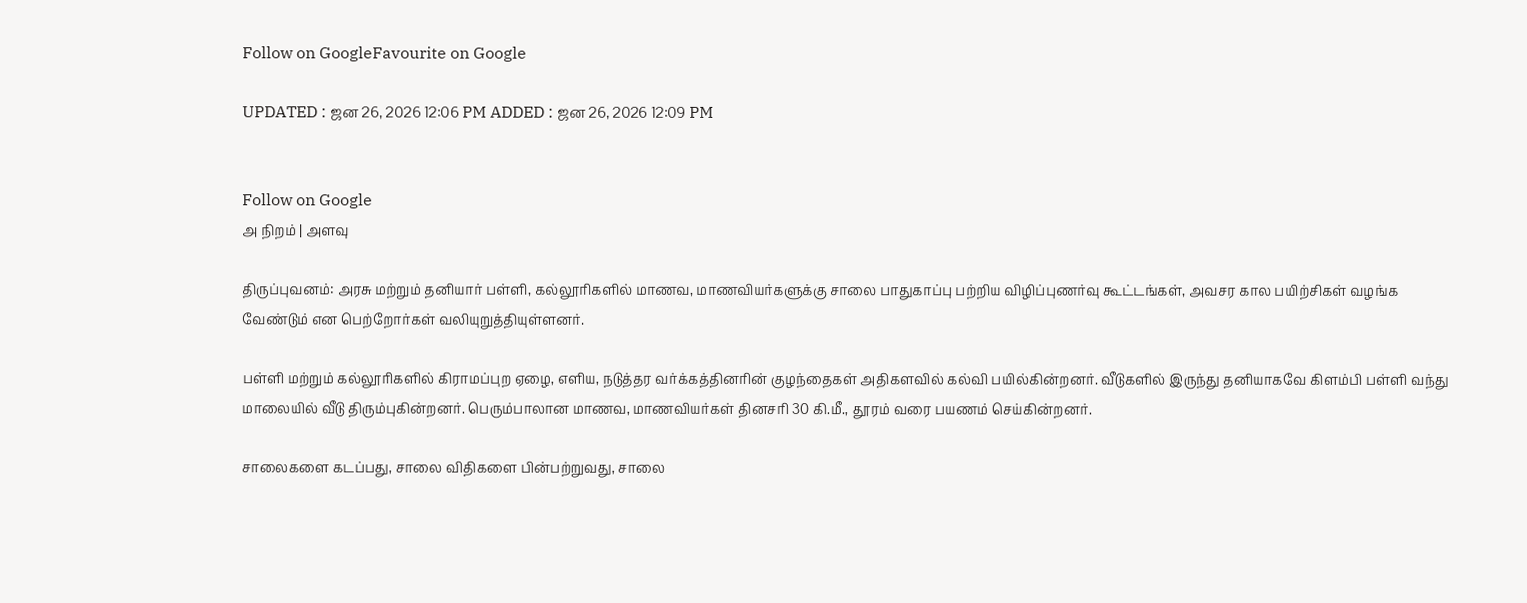Follow on GoogleFavourite on Google

UPDATED : ஜன 26, 2026 12:06 PM ADDED : ஜன 26, 2026 12:09 PM


Follow on Google
அ நிறம் | அளவு

திருப்புவனம்: அரசு மற்றும் தனியார் பள்ளி, கல்லூரிகளில் மாணவ, மாணவியர்களுக்கு சாலை பாதுகாப்பு பற்றிய விழிப்புணர்வு கூட்டங்கள், அவசர கால பயிற்சிகள் வழங்க வேண்டும் என பெற்றோர்கள் வலியுறுத்தியுள்ளனர்.

பள்ளி மற்றும் கல்லூரிகளில் கிராமப்புற ஏழை, எளிய, நடுத்தர வர்க்கத்தினரின் குழந்தைகள் அதிகளவில் கல்வி பயில்கின்றனர். வீடுகளில் இருந்து தனியாகவே கிளம்பி பள்ளி வந்து மாலையில் வீடு திரும்புகின்றனர். பெரும்பாலான மாணவ, மாணவியர்கள் தினசரி 30 கி.மீ., தூரம் வரை பயணம் செய்கின்றனர்.

சாலைகளை கடப்பது, சாலை விதிகளை பின்பற்றுவது, சாலை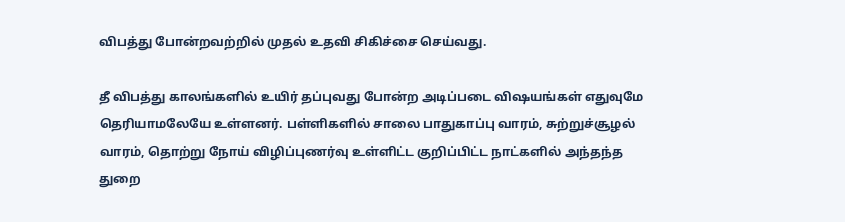விபத்து போன்றவற்றில் முதல் உதவி சிகிச்சை செய்வது.

தீ விபத்து காலங்களில் உயிர் தப்புவது போன்ற அடிப்படை விஷயங்கள் எதுவுமே தெரியாமலேயே உள்ளனர். பள்ளிகளில் சாலை பாதுகாப்பு வாரம், சுற்றுச்சூழல் வாரம், தொற்று நோய் விழிப்புணர்வு உள்ளிட்ட குறிப்பிட்ட நாட்களில் அந்தந்த துறை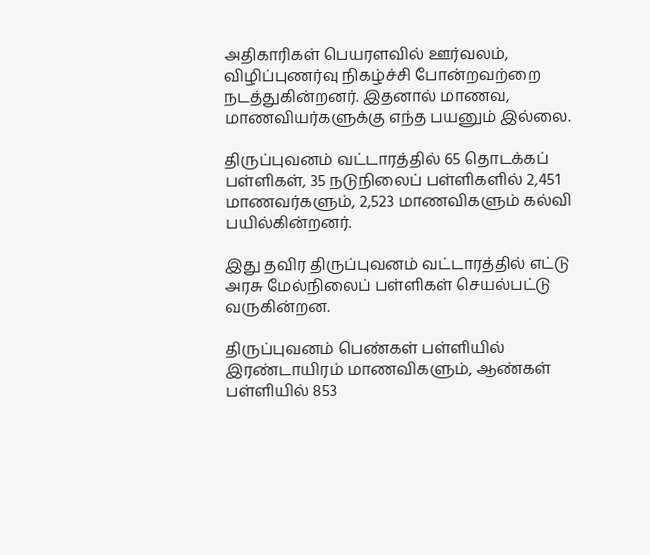அதிகாரிகள் பெயரளவில் ஊர்வலம், விழிப்புணர்வு நிகழ்ச்சி போன்றவற்றை நடத்துகின்றனர். இதனால் மாணவ, மாணவியர்களுக்கு எந்த பயனும் இல்லை.

திருப்புவனம் வட்டாரத்தில் 65 தொடக்கப் பள்ளிகள், 35 நடுநிலைப் பள்ளிகளில் 2,451 மாணவர்களும், 2,523 மாணவிகளும் கல்வி பயில்கின்றனர்.

இது தவிர திருப்புவனம் வட்டாரத்தில் எட்டு அரசு மேல்நிலைப் பள்ளிகள் செயல்பட்டு வருகின்றன.

திருப்புவனம் பெண்கள் பள்ளியில் இரண்டாயிரம் மாணவிகளும், ஆண்கள் பள்ளியில் 853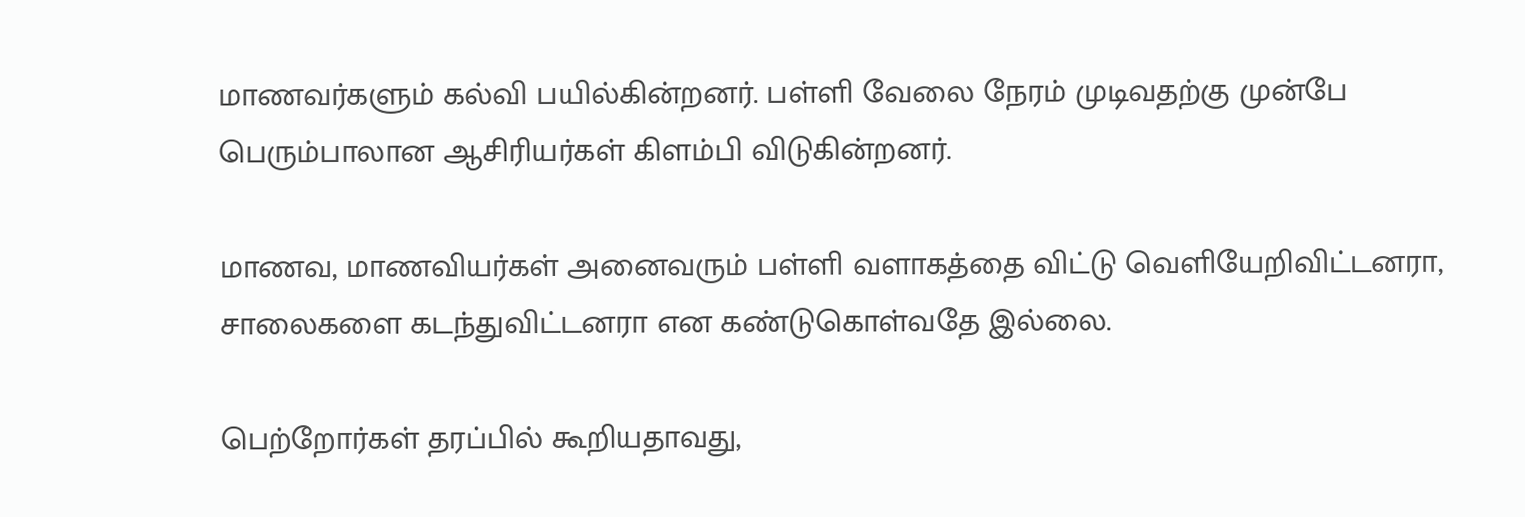மாணவர்களும் கல்வி பயில்கின்றனர். பள்ளி வேலை நேரம் முடிவதற்கு முன்பே பெரும்பாலான ஆசிரியர்கள் கிளம்பி விடுகின்றனர்.

மாணவ, மாணவியர்கள் அனைவரும் பள்ளி வளாகத்தை விட்டு வெளியேறிவிட்டனரா, சாலைகளை கடந்துவிட்டனரா என கண்டுகொள்வதே இல்லை.

பெற்றோர்கள் தரப்பில் கூறியதாவது,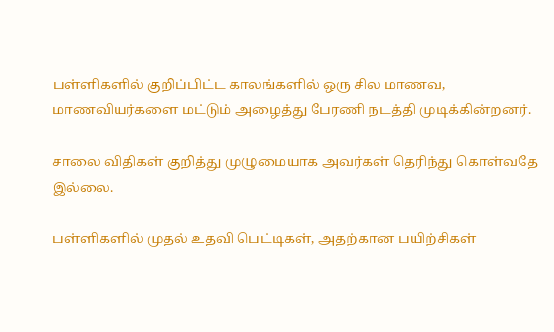பள்ளிகளில் குறிப்பிட்ட காலங்களில் ஒரு சில மாணவ, மாணவியர்களை மட்டும் அழைத்து பேரணி நடத்தி முடிக்கின்றனர்.

சாலை விதிகள் குறித்து முழுமையாக அவர்கள் தெரிந்து கொள்வதே இல்லை.

பள்ளிகளில் முதல் உதவி பெட்டிகள், அதற்கான பயிற்சிகள்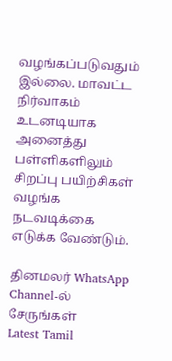வழங்கப்படுவதும் இல்லை. மாவட்ட நிர்வாகம் உடனடியாக அனைத்து பள்ளிகளிலும் சிறப்பு பயிற்சிகள் வழங்க நடவடிக்கை எடுக்க வேண்டும்.

தினமலர் WhatsApp Channel-ல் சேருங்கள்
Latest Tamil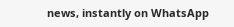news, instantly on WhatsApp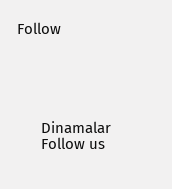Follow





      Dinamalar
      Follow us